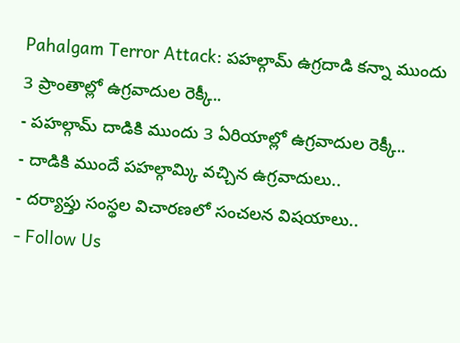Pahalgam Terror Attack: పహల్గామ్ ఉగ్రదాడి కన్నా ముందు 3 ప్రాంతాల్లో ఉగ్రవాదుల రెక్కీ..
- పహల్గామ్ దాడికి ముందు 3 ఏరియాల్లో ఉగ్రవాదుల రెక్కీ..
- దాడికి ముందే పహల్గామ్కి వచ్చిన ఉగ్రవాదులు..
- దర్యాప్తు సంస్థల విచారణలో సంచలన విషయాలు..
- Follow Us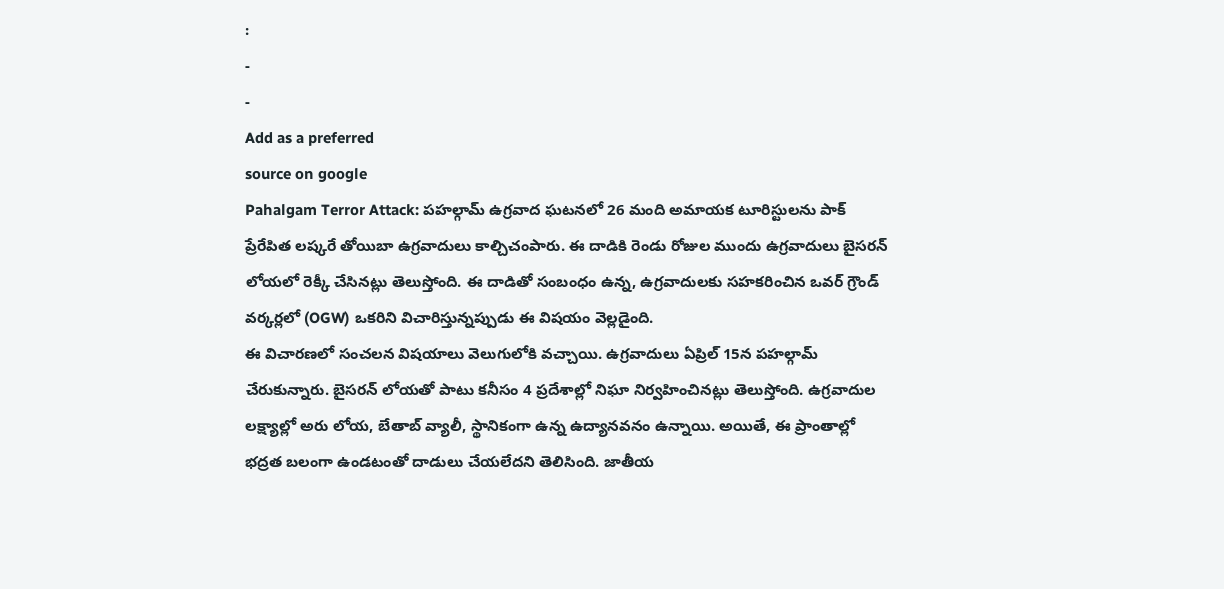:
-
-
Add as a preferred
source on google
Pahalgam Terror Attack: పహల్గామ్ ఉగ్రవాద ఘటనలో 26 మంది అమాయక టూరిస్టులను పాక్ ప్రేరేపిత లష్కరే తోయిబా ఉగ్రవాదులు కాల్చిచంపారు. ఈ దాడికి రెండు రోజుల ముందు ఉగ్రవాదులు బైసరన్ లోయలో రెక్కీ చేసినట్లు తెలుస్తోంది. ఈ దాడితో సంబంధం ఉన్న, ఉగ్రవాదులకు సహకరించిన ఒవర్ గ్రౌండ్ వర్కర్లలో (OGW) ఒకరిని విచారిస్తున్నప్పుడు ఈ విషయం వెల్లడైంది.
ఈ విచారణలో సంచలన విషయాలు వెలుగులోకి వచ్చాయి. ఉగ్రవాదులు ఏప్రిల్ 15న పహల్గామ్ చేరుకున్నారు. బైసరన్ లోయతో పాటు కనీసం 4 ప్రదేశాల్లో నిఘా నిర్వహించినట్లు తెలుస్తోంది. ఉగ్రవాదుల లక్ష్యాల్లో అరు లోయ, బేతాబ్ వ్యాలీ, స్థానికంగా ఉన్న ఉద్యానవనం ఉన్నాయి. అయితే, ఈ ప్రాంతాల్లో భద్రత బలంగా ఉండటంతో దాడులు చేయలేదని తెలిసింది. జాతీయ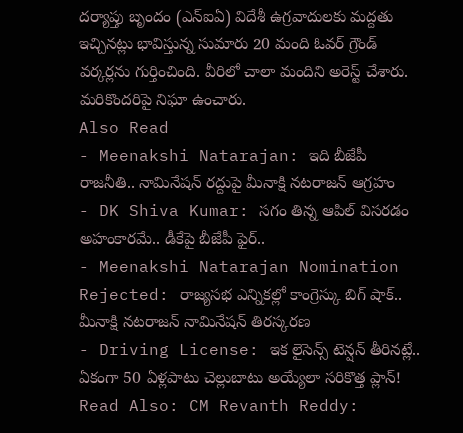దర్యాప్తు బృందం (ఎన్ఐఏ) విదేశీ ఉగ్రవాదులకు మద్దతు ఇచ్చినట్లు భావిస్తున్న సుమారు 20 మంది ఓవర్ గ్రౌండ్ వర్కర్లను గుర్తించింది. వీరిలో చాలా మందిని అరెస్ట్ చేశారు. మరికొందరిపై నిఘా ఉంచారు.
Also Read
- Meenakshi Natarajan: ఇది బీజేపీ రాజనీతి.. నామినేషన్ రద్దుపై మీనాక్షి నటరాజన్ ఆగ్రహం
- DK Shiva Kumar: సగం తిన్న ఆపిల్ విసరడం అహంకారమే.. డీకేపై బీజేపీ ఫైర్..
- Meenakshi Natarajan Nomination Rejected: రాజ్యసభ ఎన్నికల్లో కాంగ్రెస్కు బిగ్ షాక్.. మీనాక్షి నటరాజన్ నామినేషన్ తిరస్కరణ
- Driving License: ఇక లైసెన్స్ టెన్షన్ తీరినట్లే.. ఏకంగా 50 ఏళ్లపాటు చెల్లుబాటు అయ్యేలా సరికొత్త ప్లాన్!
Read Also: CM Revanth Reddy: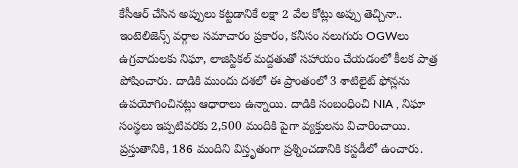కేసీఆర్ చేసిన అప్పులు కట్టడానికే లక్షా 2 వేల కోట్లు అప్పు తెచ్చినా..
ఇంటెలిజెన్స్ వర్గాల సమాచారం ప్రకారం, కనీసం నలుగురు OGWలు ఉగ్రవాదులకు నిఘా, లాజిస్టికల్ మద్దతుతో సహాయం చేయడంలో కీలక పాత్ర పోషించారు. దాడికి ముందు దశలో ఈ ప్రాంతంలో 3 శాటిలైట్ ఫోన్లను ఉపయోగించినట్లు ఆధారాలు ఉన్నాయి. దాడికి సంబంధించి NIA , నిఘా సంస్థలు ఇప్పటివరకు 2,500 మందికి పైగా వ్యక్తులను విచారించాయి. ప్రస్తుతానికి, 186 మందిని విస్తృతంగా ప్రశ్నించడానికి కస్టడీలో ఉంచారు.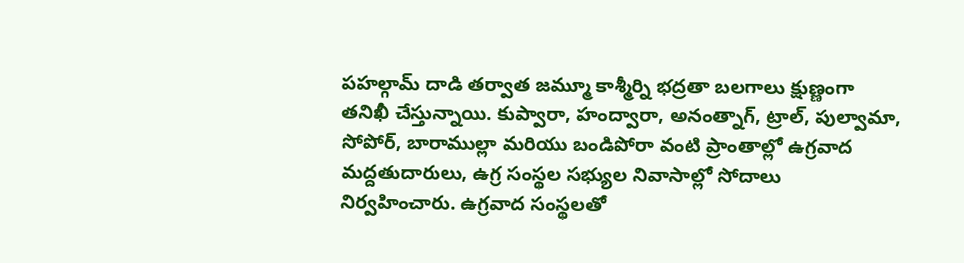పహల్గామ్ దాడి తర్వాత జమ్మూ కాశ్మీర్ని భద్రతా బలగాలు క్షుణ్ణంగా తనిఖీ చేస్తున్నాయి. కుప్వారా, హంద్వారా, అనంత్నాగ్, ట్రాల్, పుల్వామా, సోపోర్, బారాముల్లా మరియు బండిపోరా వంటి ప్రాంతాల్లో ఉగ్రవాద మద్దతుదారులు, ఉగ్ర సంస్థల సభ్యుల నివాసాల్లో సోదాలు నిర్వహించారు. ఉగ్రవాద సంస్థలతో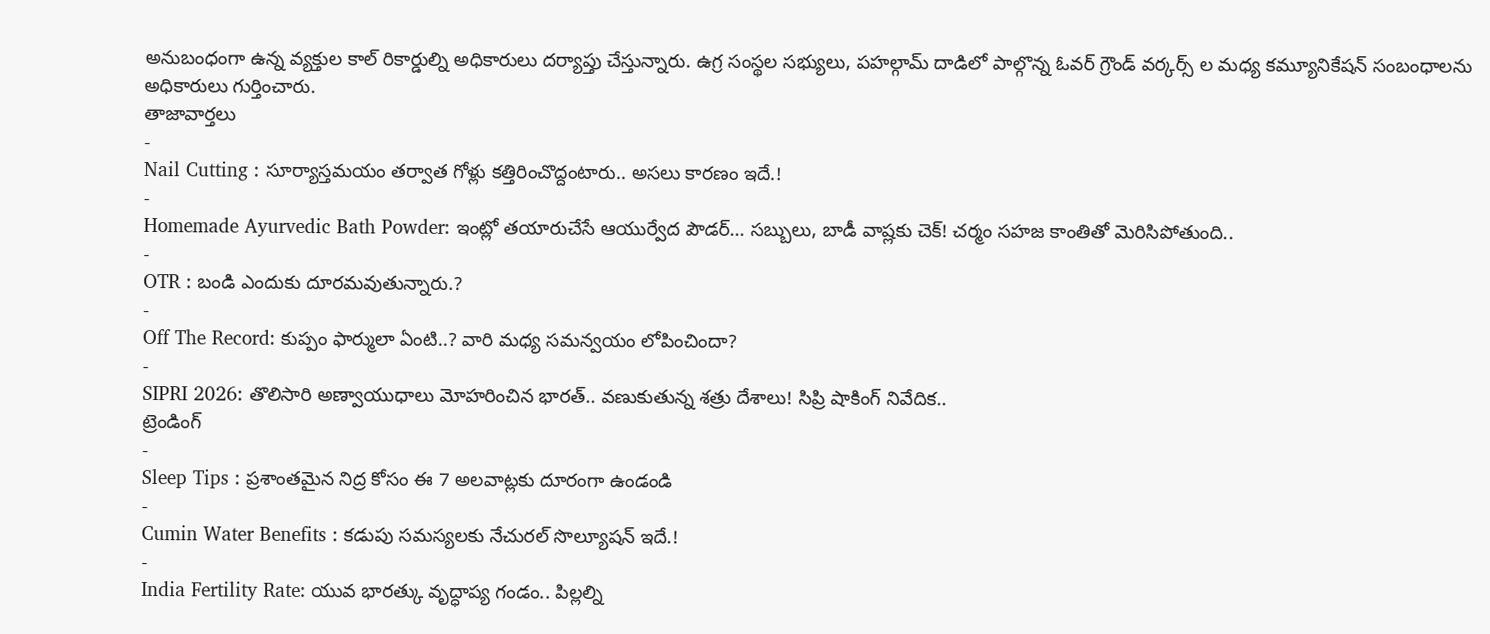అనుబంధంగా ఉన్న వ్యక్తుల కాల్ రికార్డుల్ని అధికారులు దర్యాప్తు చేస్తున్నారు. ఉగ్ర సంస్థల సభ్యులు, పహల్గామ్ దాడిలో పాల్గొన్న ఓవర్ గ్రౌండ్ వర్కర్స్ ల మధ్య కమ్యూనికేషన్ సంబంధాలను అధికారులు గుర్తించారు.
తాజావార్తలు
-
Nail Cutting : సూర్యాస్తమయం తర్వాత గోళ్లు కత్తిరించొద్దంటారు.. అసలు కారణం ఇదే.!
-
Homemade Ayurvedic Bath Powder: ఇంట్లో తయారుచేసే ఆయుర్వేద పౌడర్… సబ్బులు, బాడీ వాష్లకు చెక్! చర్మం సహజ కాంతితో మెరిసిపోతుంది..
-
OTR : బండి ఎందుకు దూరమవుతున్నారు.?
-
Off The Record: కుప్పం ఫార్ములా ఏంటి..? వారి మధ్య సమన్వయం లోపించిందా?
-
SIPRI 2026: తొలిసారి అణ్వాయుధాలు మోహరించిన భారత్.. వణుకుతున్న శత్రు దేశాలు! సిప్రి షాకింగ్ నివేదిక..
ట్రెండింగ్
-
Sleep Tips : ప్రశాంతమైన నిద్ర కోసం ఈ 7 అలవాట్లకు దూరంగా ఉండండి
-
Cumin Water Benefits : కడుపు సమస్యలకు నేచురల్ సొల్యూషన్ ఇదే.!
-
India Fertility Rate: యువ భారత్కు వృద్ధాప్య గండం.. పిల్లల్ని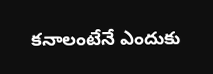కనాలంటేనే ఎందుకు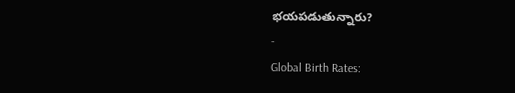భయపడుతున్నారు?
-
Global Birth Rates: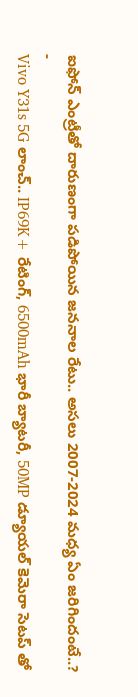ఐఫోన్ ఎంట్రీతో దారుణంగా పడిపోయిన జననాల రేటు.. అసలు 2007-2024 మధ్య ఏం జరిగిందంటే..?
-
Vivo Y31s 5G లాంచ్.. IP69K+ రేటింగ్, 6500mAh భారీ బ్యాటరీ, 50MP డ్యూయల్ కెమెరా సెటప్ తో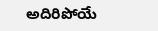అదిరిపోయే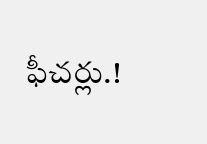ఫీచర్లు.!